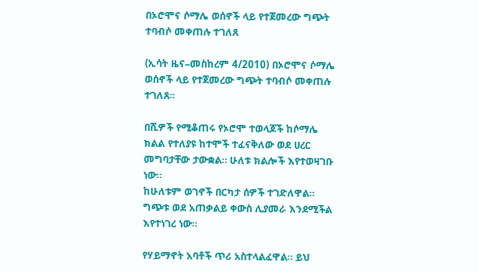በኦሮሞና ሶማሌ ወሰኖች ላይ የተጀመረው ግጭት ተባብሶ መቀጠሉ ተገለጸ

(ኢሳት ዜና–መስከረም 4/2010) በኦሮሞና ሶማሌ ወሰኖች ላይ የተጀመረው ግጭት ተባብሶ መቀጠሉ ተገለጸ።

በሺዎች የሚቆጠሩ የኦሮሞ ተወላጆች ከሶማሌ ክልል የተለያዩ ከተሞች ተፈናቅለው ወደ ሀረር መግባታቸው ታውቋል። ሁለቱ ክልሎች እየተወዛገቡ ነው።
ከሁለቱም ወገኖች በርካታ ሰዎች ተገድለዋል። ግጭቱ ወደ አጠቃልይ ቀውስ ሊያመራ እንደሚችል እየተነገረ ነው።

የሃይማኖት አባቶች ጥሪ አስተላልፈዋል። ይህ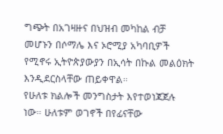ግጭት በአገዛዙና በህዝብ መካከል ብቻ መሆኑን በሶማሌ እና ኦሮሚያ አካባቢዎች የሚኖሩ ኢትዮጵያውያን በኢሳት በኩል መልዕክት እንዲደርስላቸው ጠይቀዋል።
የሁለቱ ክልሎች መንግስታት እየተወነጃጀሉ ነው። ሁለቱም ወገኖች በየፊናቸው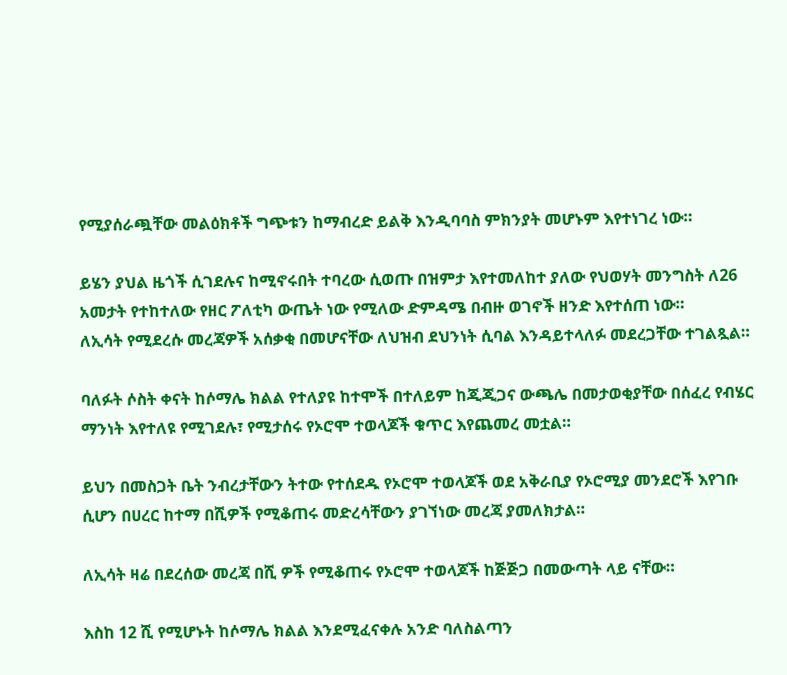የሚያሰራጯቸው መልዕክቶች ግጭቱን ከማብረድ ይልቅ እንዲባባስ ምክንያት መሆኑም እየተነገረ ነው።

ይሄን ያህል ዜጎች ሲገደሉና ከሚኖሩበት ተባረው ሲወጡ በዝምታ እየተመለከተ ያለው የህወሃት መንግስት ለ26 አመታት የተከተለው የዘር ፖለቲካ ውጤት ነው የሚለው ድምዳሜ በብዙ ወገኖች ዘንድ እየተሰጠ ነው።
ለኢሳት የሚደረሱ መረጃዎች አሰቃቂ በመሆናቸው ለህዝብ ደህንነት ሲባል እንዳይተላለፉ መደረጋቸው ተገልጿል።

ባለፉት ሶስት ቀናት ከሶማሌ ክልል የተለያዩ ከተሞች በተለይም ከጂጂጋና ውጫሌ በመታወቂያቸው በሰፈረ የብሄር ማንነት እየተለዩ የሚገደሉ፣ የሚታሰሩ የኦሮሞ ተወላጆች ቁጥር እየጨመረ መቷል።

ይህን በመስጋት ቤት ንብረታቸውን ትተው የተሰደዱ የኦሮሞ ተወላጆች ወደ አቅራቢያ የኦሮሚያ መንደሮች እየገቡ ሲሆን በሀረር ከተማ በሺዎች የሚቆጠሩ መድረሳቸውን ያገኘነው መረጃ ያመለክታል።

ለኢሳት ዛሬ በደረሰው መረጃ በሺ ዎች የሚቆጠሩ የኦሮሞ ተወላጆች ከጅጅጋ በመውጣት ላይ ናቸው።

እስከ 12 ሺ የሚሆኑት ከሶማሌ ክልል እንደሚፈናቀሉ አንድ ባለስልጣን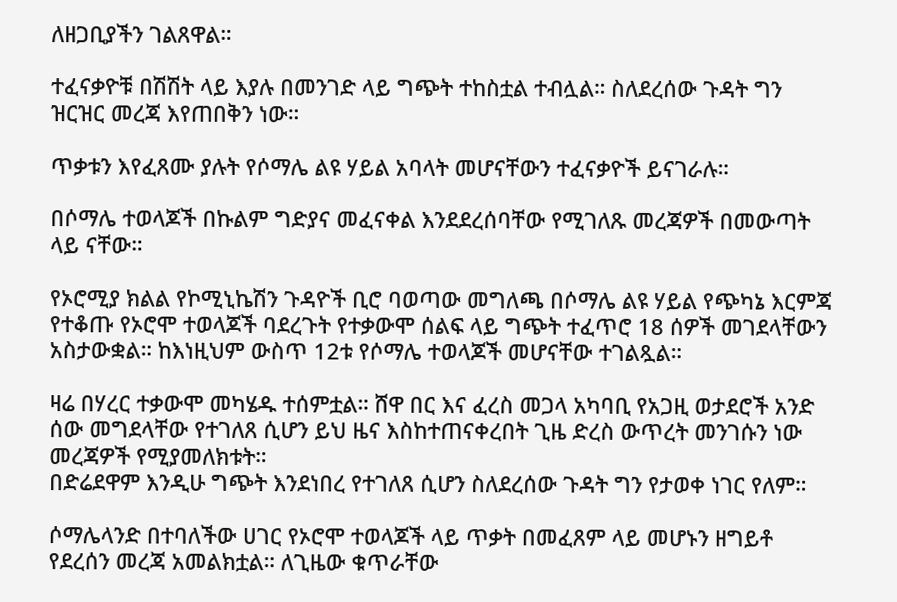ለዘጋቢያችን ገልጸዋል።

ተፈናቃዮቹ በሽሽት ላይ እያሉ በመንገድ ላይ ግጭት ተከስቷል ተብሏል። ስለደረሰው ጉዳት ግን ዝርዝር መረጃ እየጠበቅን ነው።

ጥቃቱን እየፈጸሙ ያሉት የሶማሌ ልዩ ሃይል አባላት መሆናቸውን ተፈናቃዮች ይናገራሉ።

በሶማሌ ተወላጆች በኩልም ግድያና መፈናቀል እንደደረሰባቸው የሚገለጹ መረጃዎች በመውጣት ላይ ናቸው።

የኦሮሚያ ክልል የኮሚኒኬሽን ጉዳዮች ቢሮ ባወጣው መግለጫ በሶማሌ ልዩ ሃይል የጭካኔ እርምጃ የተቆጡ የኦሮሞ ተወላጆች ባደረጉት የተቃውሞ ሰልፍ ላይ ግጭት ተፈጥሮ 18 ሰዎች መገደላቸውን አስታውቋል። ከእነዚህም ውስጥ 12ቱ የሶማሌ ተወላጆች መሆናቸው ተገልጿል።

ዛሬ በሃረር ተቃውሞ መካሄዱ ተሰምቷል። ሸዋ በር እና ፈረስ መጋላ አካባቢ የአጋዚ ወታደሮች አንድ ሰው መግደላቸው የተገለጸ ሲሆን ይህ ዜና እስከተጠናቀረበት ጊዜ ድረስ ውጥረት መንገሱን ነው መረጃዎች የሚያመለክቱት።
በድሬደዋም እንዲሁ ግጭት እንደነበረ የተገለጸ ሲሆን ስለደረሰው ጉዳት ግን የታወቀ ነገር የለም።

ሶማሌላንድ በተባለችው ሀገር የኦሮሞ ተወላጆች ላይ ጥቃት በመፈጸም ላይ መሆኑን ዘግይቶ የደረሰን መረጃ አመልክቷል። ለጊዜው ቁጥራቸው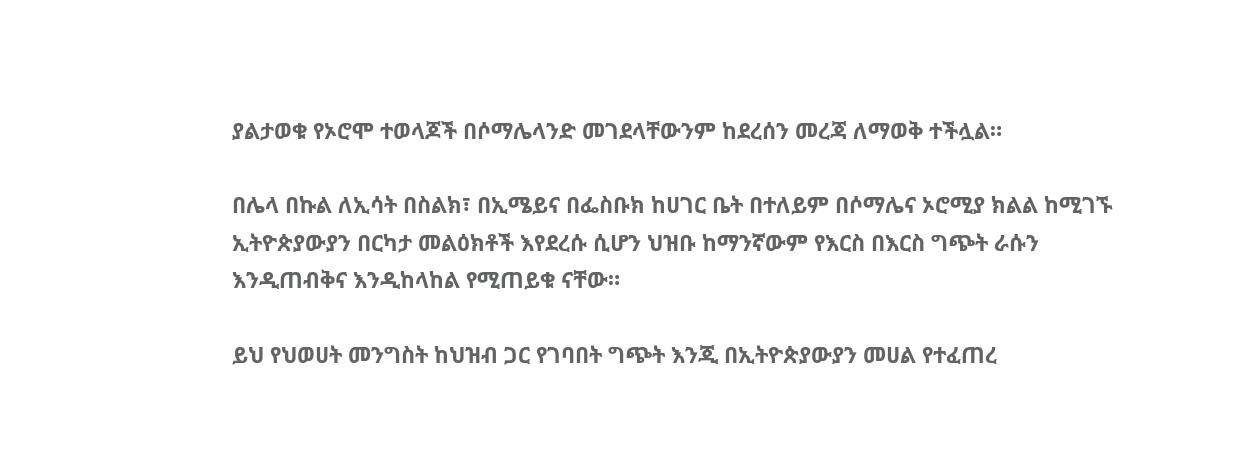ያልታወቁ የኦሮሞ ተወላጆች በሶማሌላንድ መገደላቸውንም ከደረሰን መረጃ ለማወቅ ተችሏል።

በሌላ በኩል ለኢሳት በስልክ፣ በኢሜይና በፌስቡክ ከሀገር ቤት በተለይም በሶማሌና ኦሮሚያ ክልል ከሚገኙ ኢትዮጵያውያን በርካታ መልዕክቶች እየደረሱ ሲሆን ህዝቡ ከማንኛውም የእርስ በእርስ ግጭት ራሱን እንዲጠብቅና እንዲከላከል የሚጠይቁ ናቸው።

ይህ የህወሀት መንግስት ከህዝብ ጋር የገባበት ግጭት እንጂ በኢትዮጵያውያን መሀል የተፈጠረ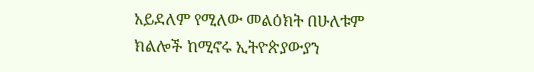አይደለም የሚለው መልዕክት በሁለቱም ክልሎች ከሚኖሩ ኢትዮጵያውያን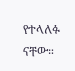የተላለፉ ናቸው።